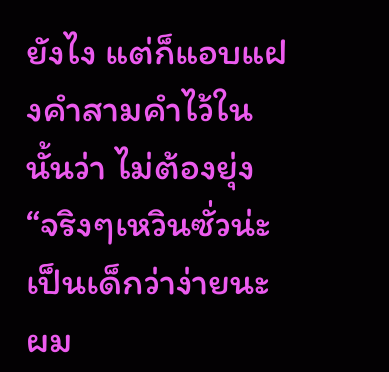ยังไง แต่ก็แอบแฝงคำสามคำไว้ในนั้นว่า ไม่ต้องยุ่ง
“จริงๆเหวินซั่วน่ะเป็นเด็กว่าง่ายนะ ผม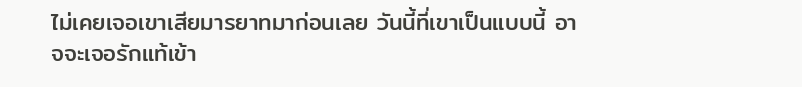ไม่เคยเจอเขาเสียมารยาทมาก่อนเลย วันนี้ที่เขาเป็นแบบนี้ อาจจะเจอรักแท้เข้า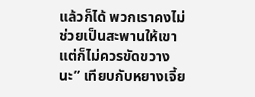แล้วก็ได้ พวกเราคงไม่ช่วยเป็นสะพานให้เขา แต่ก็ไม่ควรขัดขวางนะ” เทียบกับหยางเจี้ย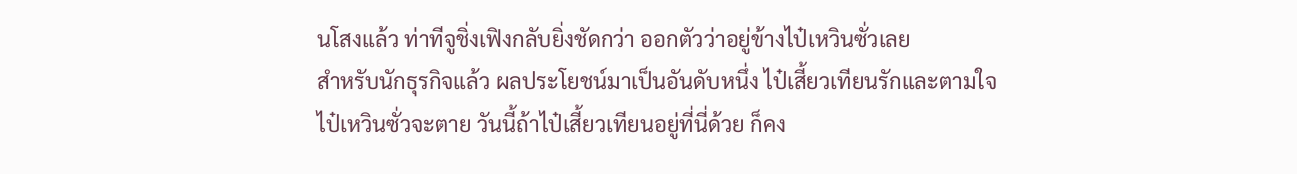นโสงแล้ว ท่าทีจูชิ่งเฟิงกลับยิ่งชัดกว่า ออกตัวว่าอยู่ข้างไป๋เหวินซั่วเลย
สำหรับนักธุรกิจแล้ว ผลประโยชน์มาเป็นอันดับหนึ่ง ไป๋เสี้ยวเทียนรักและตามใจไป๋เหวินซั่วจะตาย วันนี้ถ้าไป๋เสี้ยวเทียนอยู่ที่นี่ด้วย ก็คง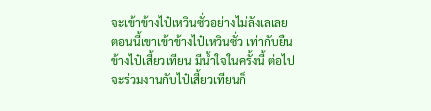จะเข้าข้างไป๋เหวินซั่วอย่างไม่ลังเลเลย
ตอนนี้เขาเข้าข้างไป๋เหวินซั่ว เท่ากับยืนข้างไป๋เสี้ยวเทียน มีน้ำใจในครั้งนี้ ต่อไปจะร่วมงานกับไป๋เสี้ยวเทียนก็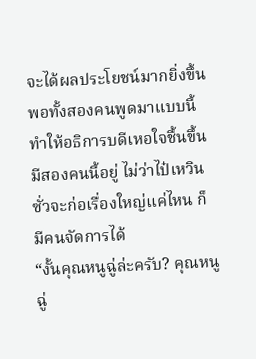จะได้ผลประโยชน์มากยิ่งขึ้น
พอทั้งสองคนพูดมาแบบนี้ ทำให้อธิการบดีเหอใจชื้นขึ้น
มีสองคนนี้อยู่ ไม่ว่าไป๋เหวินซั่วจะก่อเรื่องใหญ่แค่ไหน ก็มีคนจัดการได้
“งั้นคุณหนูฉู่ล่ะครับ? คุณหนูฉู่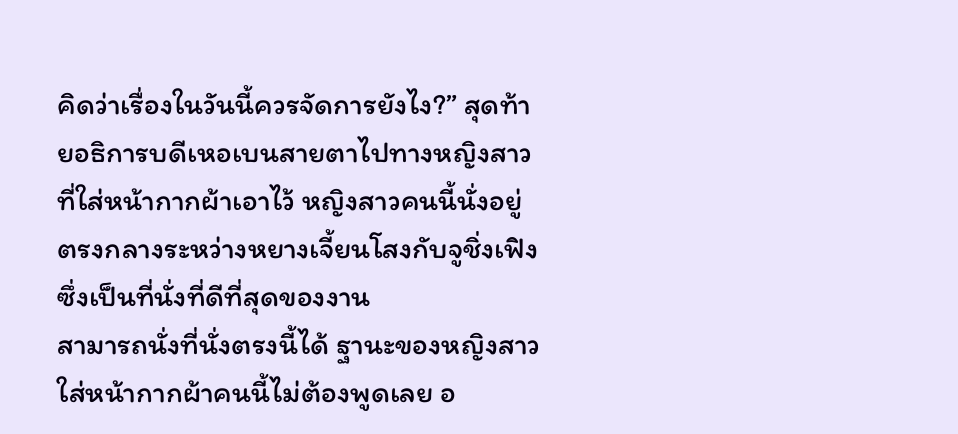คิดว่าเรื่องในวันนี้ควรจัดการยังไง?” สุดท้ายอธิการบดีเหอเบนสายตาไปทางหญิงสาวที่ใส่หน้ากากผ้าเอาไว้ หญิงสาวคนนี้นั่งอยู่ตรงกลางระหว่างหยางเจี้ยนโสงกับจูชิ่งเฟิง ซึ่งเป็นที่นั่งที่ดีที่สุดของงาน
สามารถนั่งที่นั่งตรงนี้ได้ ฐานะของหญิงสาวใส่หน้ากากผ้าคนนี้ไม่ต้องพูดเลย อ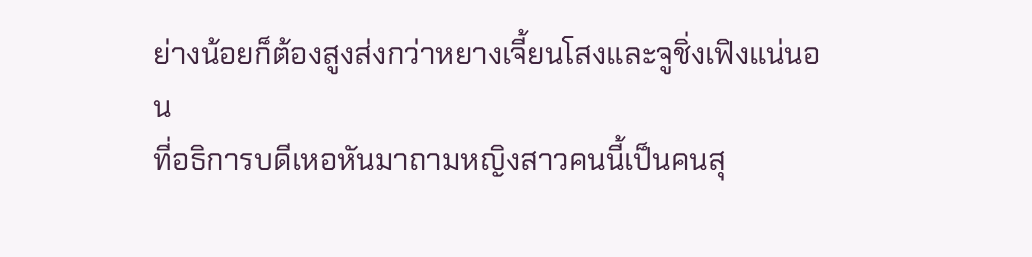ย่างน้อยก็ต้องสูงส่งกว่าหยางเจี้ยนโสงและจูชิ่งเฟิงแน่นอน
ที่อธิการบดีเหอหันมาถามหญิงสาวคนนี้เป็นคนสุ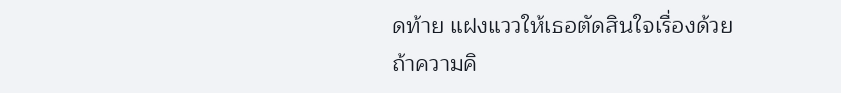ดท้าย แฝงแววให้เธอตัดสินใจเรื่องด้วย
ถ้าความคิ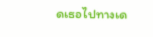ดเธอไปทางเด